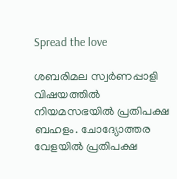Spread the love

ശബരിമല സ്വര്‍ണപ്പാളി വിഷയത്തില്‍ നിയമസഭയില്‍ പ്രതിപക്ഷ ബഹളം. ചോദ്യോത്തര വേളയില്‍ പ്രതിപക്ഷ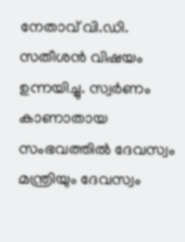നേതാവ് വി.ഡി. സതീശന്‍ വിഷയം ഉന്നയിച്ചു. സ്വര്‍ണം കാണാതായ സംഭവത്തില്‍ ദേവസ്വം മന്ത്രിയും ദേവസ്വം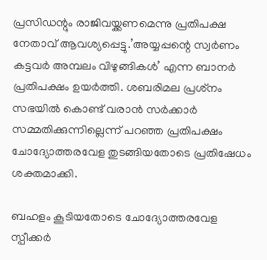പ്രസിഡന്റും രാജിവയ്ക്കണമെന്നു പ്രതിപക്ഷ നേതാവ് ആവശ്യപ്പെട്ടു.’അയ്യപ്പന്റെ സ്വര്‍ണം കട്ടവര്‍ അമ്പലം വിഴുങ്ങികള്‍’ എന്ന ബാനര്‍ പ്രതിപക്ഷം ഉയര്‍ത്തി. ശബരിമല പ്രശ്‌നം സഭയില്‍ കൊണ്ട് വരാന്‍ സര്‍ക്കാര്‍ സമ്മതിക്കുന്നില്ലെന്ന് പറഞ്ഞ പ്രതിപക്ഷം ചോദ്യോത്തരവേള തുടങ്ങിയതോടെ പ്രതിഷേധം ശക്തമാക്കി.

ബഹളം കൂടിയതോടെ ചോദ്യോത്തരവേള സ്പീക്കര്‍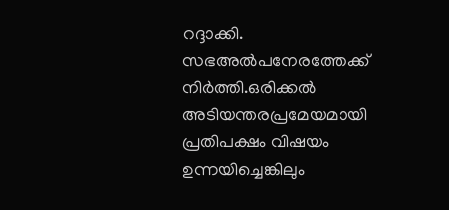റദ്ദാക്കി. സഭഅല്‍പനേരത്തേക്ക് നിര്‍ത്തി.ഒരിക്കല്‍ അടിയന്തരപ്രമേയമായി പ്രതിപക്ഷം വിഷയം ഉന്നയിച്ചെങ്കിലും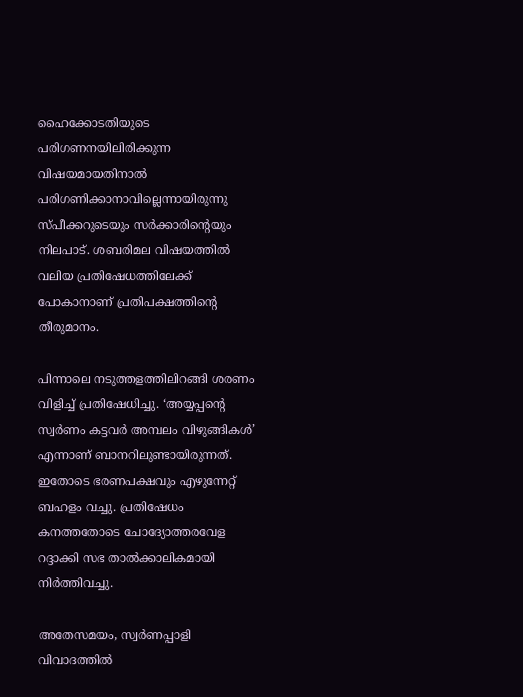ഹൈക്കോടതിയുടെ പരിഗണനയിലിരിക്കുന്ന വിഷയമായതിനാല്‍ പരിഗണിക്കാനാവില്ലെന്നായിരുന്നു സ്പീക്കറുടെയും സര്‍ക്കാരിന്റെയും നിലപാട്. ശബരിമല വിഷയത്തില്‍ വലിയ പ്രതിഷേധത്തിലേക്ക് പോകാനാണ് പ്രതിപക്ഷത്തിന്റെ തീരുമാനം.

പിന്നാലെ നടുത്തളത്തിലിറങ്ങി ശരണം വിളിച്ച് പ്രതിഷേധിച്ചു. ‘അയ്യപ്പന്റെ സ്വര്‍ണം കട്ടവര്‍ അമ്പലം വിഴുങ്ങികള്‍’ എന്നാണ് ബാനറിലുണ്ടായിരുന്നത്. ഇതോടെ ഭരണപക്ഷവും എഴുന്നേറ്റ് ബഹളം വച്ചു. പ്രതിഷേധം കനത്തതോടെ ചോദ്യോത്തരവേള റദ്ദാക്കി സഭ താല്‍ക്കാലികമായി നിര്‍ത്തിവച്ചു.

അതേസമയം, സ്വര്‍ണപ്പാളി വിവാദത്തില്‍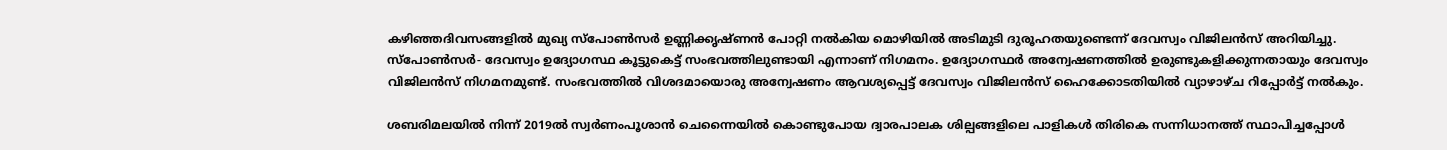കഴിഞ്ഞദിവസങ്ങളില്‍ മുഖ്യ സ്പോണ്‍സര്‍ ഉണ്ണിക്കൃഷ്ണന്‍ പോറ്റി നല്‍കിയ മൊഴിയില്‍ അടിമുടി ദുരൂഹതയുണ്ടെന്ന് ദേവസ്വം വിജിലന്‍സ് അറിയിച്ചു. സ്‌പോണ്‍സര്‍- ദേവസ്വം ഉദ്യോഗസ്ഥ കൂട്ടുകെട്ട് സംഭവത്തിലുണ്ടായി എന്നാണ് നിഗമനം. ഉദ്യോഗസ്ഥര്‍ അന്വേഷണത്തില്‍ ഉരുണ്ടുകളിക്കുന്നതായും ദേവസ്വം വിജിലന്‍സ് നിഗമനമുണ്ട്. സംഭവത്തില്‍ വിശദമായൊരു അന്വേഷണം ആവശ്യപ്പെട്ട് ദേവസ്വം വിജിലന്‍സ് ഹൈക്കോടതിയില്‍ വ്യാഴാഴ്ച റിപ്പോര്‍ട്ട് നല്‍കും.

ശബരിമലയില്‍ നിന്ന് 2019ല്‍ സ്വര്‍ണംപൂശാന്‍ ചെന്നൈയില്‍ കൊണ്ടുപോയ ദ്വാരപാലക ശില്പങ്ങളിലെ പാളികള്‍ തിരികെ സന്നിധാനത്ത് സ്ഥാപിച്ചപ്പോള്‍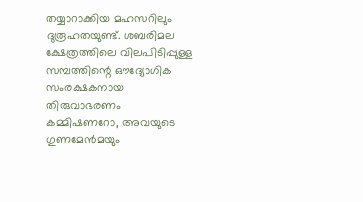തയ്യാറാക്കിയ മഹസറിലും ദുരൂഹതയുണ്ട്. ശബരിമല ക്ഷേത്രത്തിലെ വിലപിടിപ്പുള്ള സമ്പത്തിന്റെ ഔദ്യോഗിക സംരക്ഷകനായ തിരുവാഭരണം കമ്മിഷണറോ, അവയുടെ ഗുണമേന്‍മയും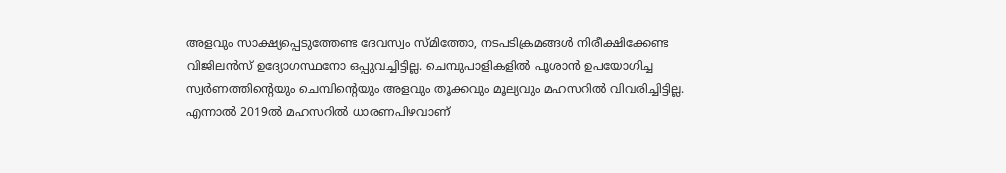അളവും സാക്ഷ്യപ്പെടുത്തേണ്ട ദേവസ്വം സ്മിത്തോ, നടപടിക്രമങ്ങള്‍ നിരീക്ഷിക്കേണ്ട വിജിലന്‍സ് ഉദ്യോഗസ്ഥനോ ഒപ്പുവച്ചിട്ടില്ല. ചെമ്പുപാളികളില്‍ പൂശാന്‍ ഉപയോഗിച്ച സ്വര്‍ണത്തിന്റെയും ചെമ്പിന്റെയും അളവും തൂക്കവും മൂല്യവും മഹസറില്‍ വിവരിച്ചിട്ടില്ല. എന്നാല്‍ 2019ല്‍ മഹസറില്‍ ധാരണപിഴവാണ്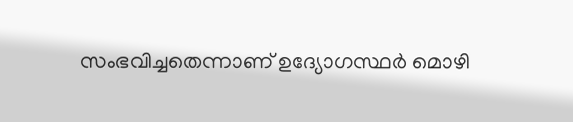സംഭവിച്ചതെന്നാണ് ഉദ്യോഗസ്ഥര്‍ മൊഴി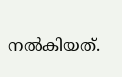നല്‍കിയത്.